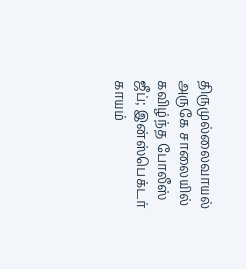திருமுல்லைவாயல் அருகே சாலையில் கவிழ்ந்த போலீஸ் ஜீப்; இன்ஸ்பெக்டர் காயம்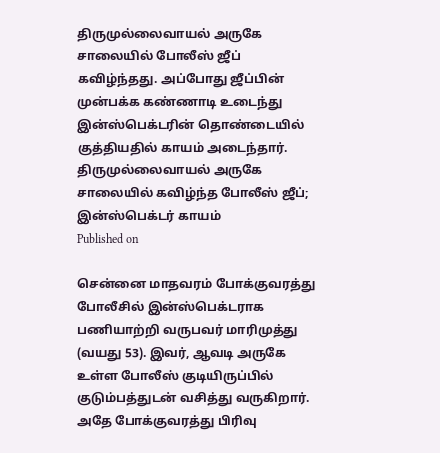திருமுல்லைவாயல் அருகே சாலையில் போலீஸ் ஜீப் கவிழ்ந்தது. அப்போது ஜீப்பின் முன்பக்க கண்ணாடி உடைந்து இன்ஸ்பெக்டரின் தொண்டையில் குத்தியதில் காயம் அடைந்தார்.
திருமுல்லைவாயல் அருகே சாலையில் கவிழ்ந்த போலீஸ் ஜீப்; இன்ஸ்பெக்டர் காயம்
Published on

சென்னை மாதவரம் போக்குவரத்து போலீசில் இன்ஸ்பெக்டராக பணியாற்றி வருபவர் மாரிமுத்து (வயது 53). இவர், ஆவடி அருகே உள்ள போலீஸ் குடியிருப்பில் குடும்பத்துடன் வசித்து வருகிறார். அதே போக்குவரத்து பிரிவு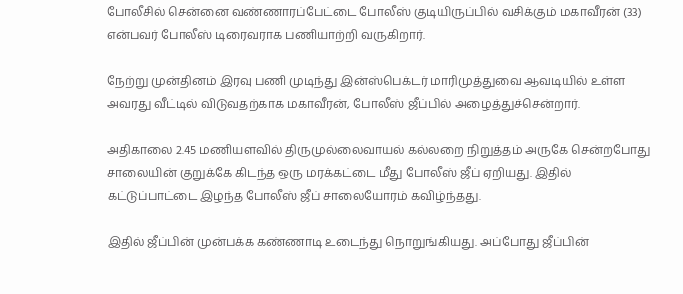போலீசில் சென்னை வண்ணாரப்பேட்டை போலீஸ் குடியிருப்பில் வசிக்கும் மகாவீரன் (33) என்பவர் போலீஸ் டிரைவராக பணியாற்றி வருகிறார்.

நேற்று முன்தினம் இரவு பணி முடிந்து இன்ஸ்பெக்டர் மாரிமுத்துவை ஆவடியில் உள்ள அவரது வீட்டில் விடுவதற்காக மகாவீரன், போலீஸ் ஜீப்பில் அழைத்துச்சென்றார்.

அதிகாலை 2.45 மணியளவில் திருமுல்லைவாயல் கல்லறை நிறுத்தம் அருகே சென்றபோது சாலையின் குறுக்கே கிடந்த ஒரு மரக்கட்டை மீது போலீஸ் ஜீப் ஏறியது. இதில் கட்டுப்பாட்டை இழந்த போலீஸ் ஜீப் சாலையோரம் கவிழ்ந்தது.

இதில் ஜீப்பின் முன்பக்க கண்ணாடி உடைந்து நொறுங்கியது. அப்போது ஜீப்பின்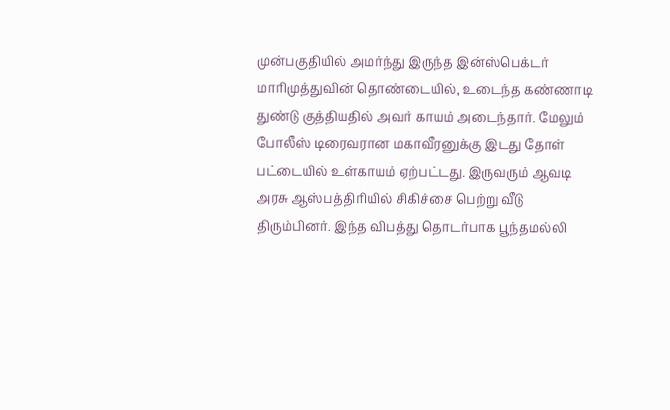முன்பகுதியில் அமர்ந்து இருந்த இன்ஸ்பெக்டர் மாரிமுத்துவின் தொண்டையில், உடைந்த கண்ணாடி துண்டு குத்தியதில் அவர் காயம் அடைந்தார். மேலும் போலீஸ் டிரைவரான மகாவீரனுக்கு இடது தோள் பட்டையில் உள்காயம் ஏற்பட்டது. இருவரும் ஆவடி அரசு ஆஸ்பத்திரியில் சிகிச்சை பெற்று வீடு திரும்பினர். இந்த விபத்து தொடர்பாக பூந்தமல்லி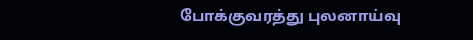போக்குவரத்து புலனாய்வு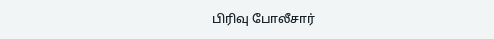பிரிவு போலீசார்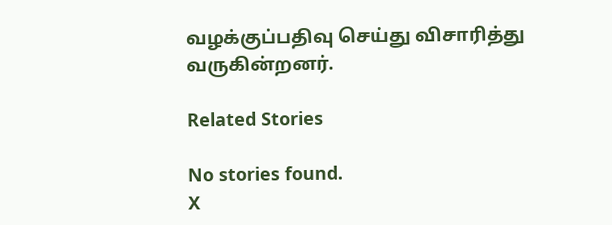வழக்குப்பதிவு செய்து விசாரித்து வருகின்றனர்.

Related Stories

No stories found.
X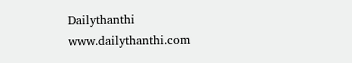Dailythanthi
www.dailythanthi.com